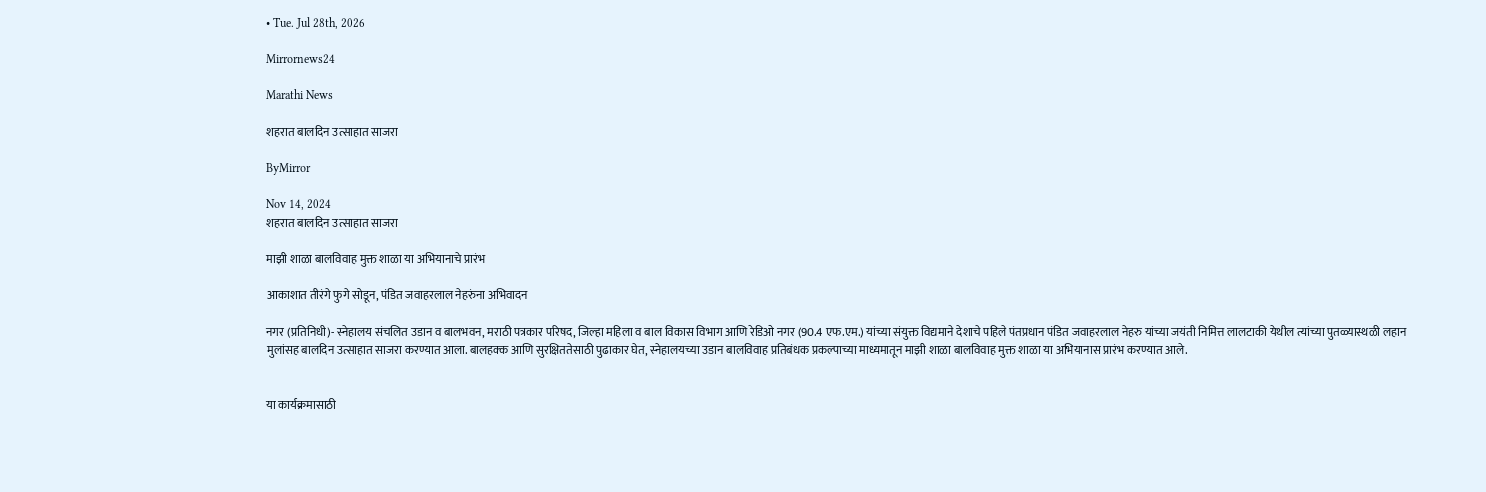• Tue. Jul 28th, 2026

Mirrornews24

Marathi News

शहरात बालदिन उत्साहात साजरा

ByMirror

Nov 14, 2024
शहरात बालदिन उत्साहात साजरा

माझी शाळा बालविवाह मुक्त शाळा या अभियानाचे प्रारंभ

आकाशात तीरंगे फुगे सोडून, पंडित जवाहरलाल नेहरुंना अभिवादन

नगर (प्रतिनिधी)- स्नेहालय संचलित उडान व बालभवन, मराठी पत्रकार परिषद, जिल्हा महिला व बाल विकास विभाग आणि रेडिओ नगर (90.4 एफ.एम.) यांच्या संयुक्त विद्यमाने देशाचे पहिले पंतप्रधान पंडित जवाहरलाल नेहरु यांच्या जयंती निमित्त लालटाकी येथील त्यांच्या पुतळ्यास्थळी लहान मुलांसह बालदिन उत्साहात साजरा करण्यात आला. बालहक्क आणि सुरक्षिततेसाठी पुढाकार घेत, स्नेहालयच्या उडान बालविवाह प्रतिबंधक प्रकल्पाच्या माध्यमातून माझी शाळा बालविवाह मुक्त शाळा या अभियानास प्रारंभ करण्यात आले.


या कार्यक्रमासाठी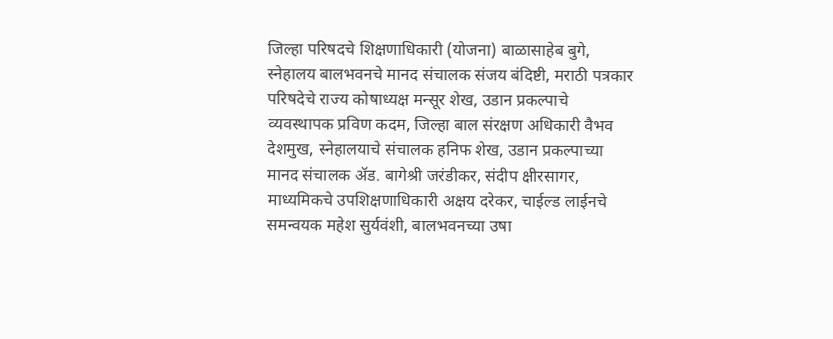जिल्हा परिषदचे शिक्षणाधिकारी (योजना) बाळासाहेब बुगे, स्नेहालय बालभवनचे मानद संचालक संजय बंदिष्टी, मराठी पत्रकार परिषदेचे राज्य कोषाध्यक्ष मन्सूर शेख, उडान प्रकल्पाचे व्यवस्थापक प्रविण कदम, जिल्हा बाल संरक्षण अधिकारी वैभव देशमुख, स्नेहालयाचे संचालक हनिफ शेख, उडान प्रकल्पाच्या मानद संचालक ॲड. बागेश्री जरंडीकर, संदीप क्षीरसागर, माध्यमिकचे उपशिक्षणाधिकारी अक्षय दरेकर, चाईल्ड लाईनचे समन्वयक महेश सुर्यवंशी, बालभवनच्या उषा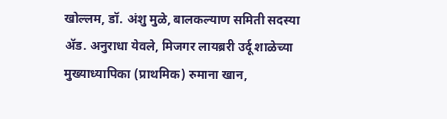खोल्लम, डॉ. अंशु मुळे, बालकल्याण समिती सदस्या ॲड. अनुराधा येवले, मिजगर लायब्ररी उर्दू शाळेच्या मुख्याध्यापिका (प्राथमिक) रुमाना खान,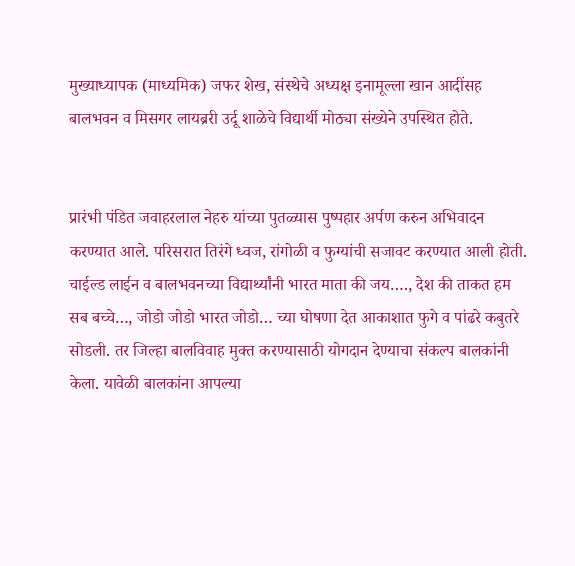मुख्याध्यापक (माध्यमिक) जफर शेख, संस्थेचे अध्यक्ष इनामूल्ला खान आदींसह बालभवन व मिसगर लायब्ररी उर्दू शाळेचे विद्यार्थी मोठ्या संख्येने उपस्थित होते.


प्रारंभी पंडित जवाहरलाल नेहरु यांच्या पुतळ्यास पुष्पहार अर्पण करुन अभिवादन करण्यात आले. परिसरात तिरंगे ध्वज, रांगोळी व फुग्यांची सजावट करण्यात आली होती. चाईल्ड लाईन व बालभवनच्या विद्यार्थ्यांनी भारत माता की जय…., देश की ताकत हम सब बच्चे…, जोडो जोडो भारत जोडो… च्या घोषणा देत आकाशात फुगे व पांढरे कबुतरे सोडली. तर जिल्हा बालविवाह मुक्त करण्यासाठी योगदान देण्याचा संकल्प बालकांनी केला. यावेळी बालकांना आपल्या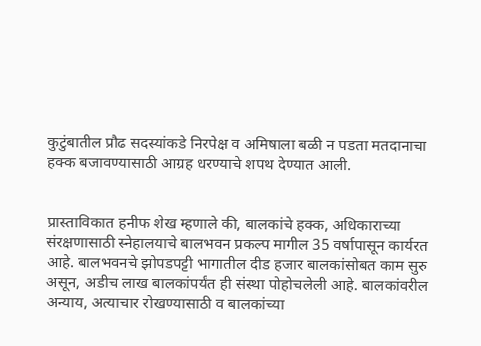कुटुंबातील प्रौढ सदस्यांकडे निरपेक्ष व अमिषाला बळी न पडता मतदानाचा हक्क बजावण्यासाठी आग्रह धरण्याचे शपथ देण्यात आली.


प्रास्ताविकात हनीफ शेख म्हणाले की, बालकांचे हक्क, अधिकाराच्या संरक्षणासाठी स्नेहालयाचे बालभवन प्रकल्प मागील 35 वर्षापासून कार्यरत आहे. बालभवनचे झोपडपट्टी भागातील दीड हजार बालकांसोबत काम सुरु असून, अडीच लाख बालकांपर्यंत ही संस्था पोहोचलेली आहे. बालकांवरील अन्याय, अत्याचार रोखण्यासाठी व बालकांच्या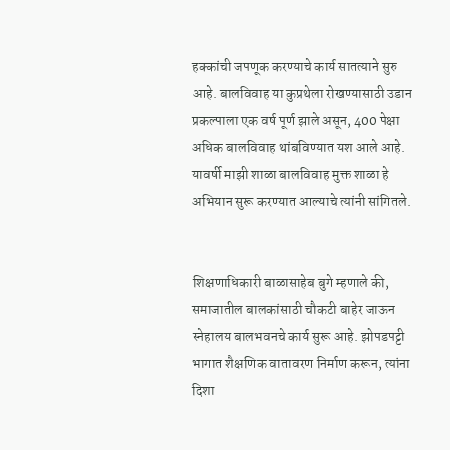हक्कांची जपणूक करण्याचे कार्य सातत्याने सुरु आहे. बालविवाह या कुप्रथेला रोखण्यासाठी उडान प्रकल्पाला एक वर्ष पूर्ण झाले असून, 400 पेक्षा अधिक बालविवाह थांबविण्यात यश आले आहे. यावर्षी माझी शाळा बालविवाह मुक्त शाळा हे अभियान सुरू करण्यात आल्याचे त्यांनी सांगितले.


शिक्षणाधिकारी बाळासाहेब बुगे म्हणाले की, समाजातील बालकांसाठी चौकटी बाहेर जाऊन स्नेहालय बालभवनचे कार्य सुरू आहे. झोपडपट्टी भागात शैक्षणिक वातावरण निर्माण करून, त्यांना दिशा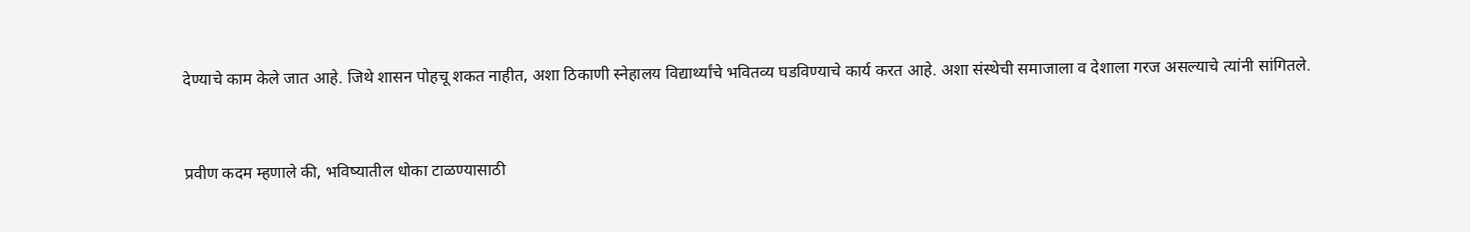देण्याचे काम केले जात आहे. जिथे शासन पोहचू शकत नाहीत, अशा ठिकाणी स्नेहालय विद्यार्थ्यांचे भवितव्य घडविण्याचे कार्य करत आहे. अशा संस्थेची समाजाला व देशाला गरज असल्याचे त्यांनी सांगितले.


प्रवीण कदम म्हणाले की, भविष्यातील धोका टाळण्यासाठी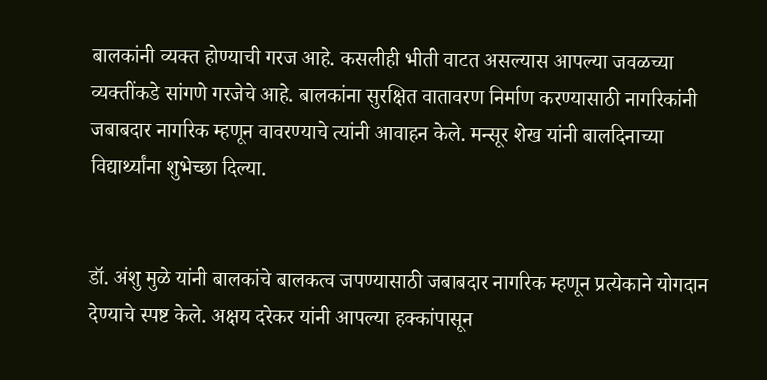बालकांनी व्यक्त होण्याची गरज आहे. कसलीही भीती वाटत असल्यास आपल्या जवळच्या व्यक्तींकडे सांगणे गरजेचे आहे. बालकांना सुरक्षित वातावरण निर्माण करण्यासाठी नागरिकांनी जबाबदार नागरिक म्हणून वावरण्याचे त्यांनी आवाहन केले. मन्सूर शेख यांनी बालदिनाच्या विद्यार्थ्यांना शुभेच्छा दिल्या.


डॉ. अंशु मुळे यांनी बालकांचे बालकत्व जपण्यासाठी जबाबदार नागरिक म्हणून प्रत्येकाने योगदान देण्याचे स्पष्ट केले. अक्षय दरेकर यांनी आपल्या हक्कांपासून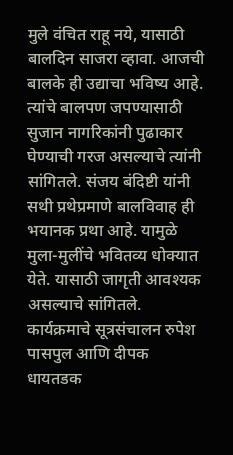मुले वंचित राहू नये, यासाठी बालदिन साजरा व्हावा. आजची बालके ही उद्याचा भविष्य आहे. त्यांचे बालपण जपण्यासाठी सुजान नागरिकांनी पुढाकार घेण्याची गरज असल्याचे त्यांनी सांगितले. संजय बंदिष्टी यांनी सथी प्रथेप्रमाणे बालविवाह ही भयानक प्रथा आहे. यामुळे मुला-मुलींचे भवितव्य धोक्यात येते. यासाठी जागृती आवश्‍यक असल्याचे सांगितले. कार्यक्रमाचे सूत्रसंचालन रुपेश पासपुल आणि दीपक धायतडक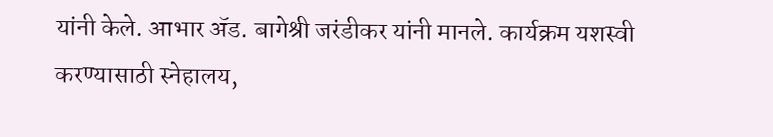यांनी केले. आभार ॲड. बागेश्री जरंडीकर यांनी मानले. कार्यक्रम यशस्वी करण्यासाठी स्नेहालय,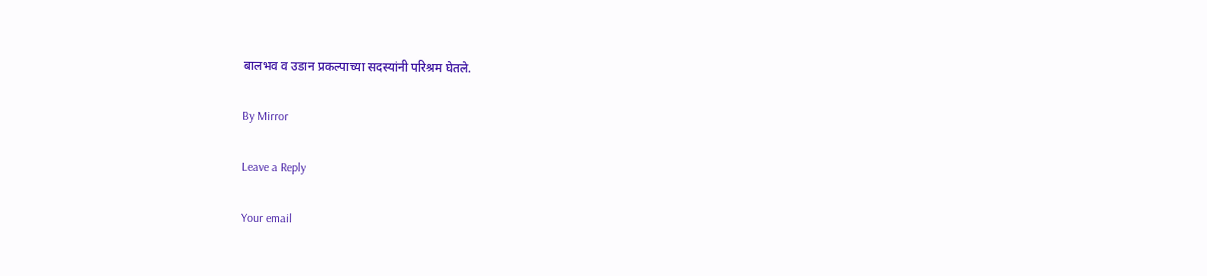बालभव व उडान प्रकल्पाच्या सदस्यांनी परिश्रम घेतले.

By Mirror

Leave a Reply

Your email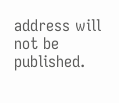address will not be published.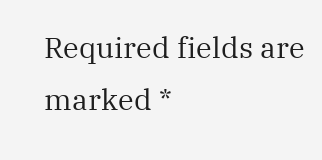Required fields are marked *